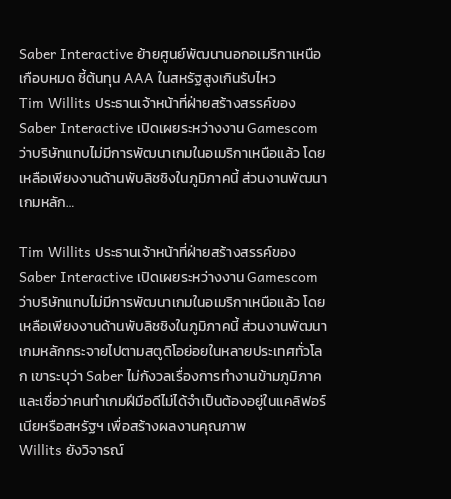Saber Interactive ย้ายศูนย์พัฒนานอกอเมริกาเหนือเกือบหมด ชี้ต้นทุน AAA ในสหรัฐสูงเกินรับไหว
Tim Willits ประธานเจ้าหน้าที่ฝ่ายสร้างสรรค์ของ Saber Interactive เปิดเผยระหว่างงาน Gamescom ว่าบริษัทแทบไม่มีการพัฒนาเกมในอเมริกาเหนือแล้ว โดยเหลือเพียงงานด้านพับลิชชิงในภูมิภาคนี้ ส่วนงานพัฒนาเกมหลัก…

Tim Willits ประธานเจ้าหน้าที่ฝ่ายสร้างสรรค์ของ Saber Interactive เปิดเผยระหว่างงาน Gamescom ว่าบริษัทแทบไม่มีการพัฒนาเกมในอเมริกาเหนือแล้ว โดยเหลือเพียงงานด้านพับลิชชิงในภูมิภาคนี้ ส่วนงานพัฒนาเกมหลักกระจายไปตามสตูดิโอย่อยในหลายประเทศทั่วโลก เขาระบุว่า Saber ไม่กังวลเรื่องการทำงานข้ามภูมิภาค และเชื่อว่าคนทำเกมฝีมือดีไม่ได้จำเป็นต้องอยู่ในแคลิฟอร์เนียหรือสหรัฐฯ เพื่อสร้างผลงานคุณภาพ
Willits ยังวิจารณ์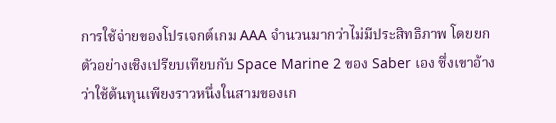การใช้จ่ายของโปรเจกต์เกม AAA จำนวนมากว่าไม่มีประสิทธิภาพ โดยยกตัวอย่างเชิงเปรียบเทียบกับ Space Marine 2 ของ Saber เอง ซึ่งเขาอ้างว่าใช้ต้นทุนเพียงราวหนึ่งในสามของเก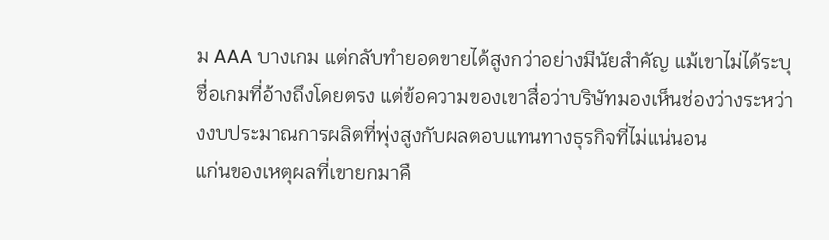ม AAA บางเกม แต่กลับทำยอดขายได้สูงกว่าอย่างมีนัยสำคัญ แม้เขาไม่ได้ระบุชื่อเกมที่อ้างถึงโดยตรง แต่ข้อความของเขาสื่อว่าบริษัทมองเห็นช่องว่างระหว่างงบประมาณการผลิตที่พุ่งสูงกับผลตอบแทนทางธุรกิจที่ไม่แน่นอน
แก่นของเหตุผลที่เขายกมาคื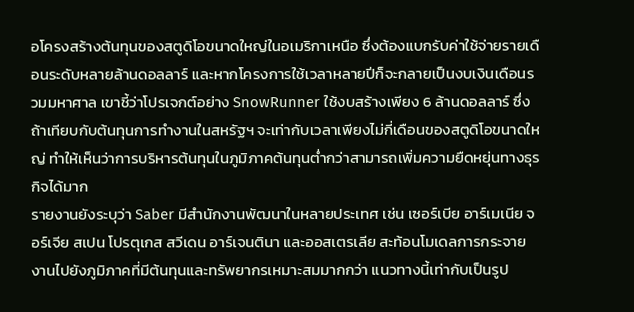อโครงสร้างต้นทุนของสตูดิโอขนาดใหญ่ในอเมริกาเหนือ ซึ่งต้องแบกรับค่าใช้จ่ายรายเดือนระดับหลายล้านดอลลาร์ และหากโครงการใช้เวลาหลายปีก็จะกลายเป็นงบเงินเดือนรวมมหาศาล เขาชี้ว่าโปรเจกต์อย่าง SnowRunner ใช้งบสร้างเพียง 6 ล้านดอลลาร์ ซึ่งถ้าเทียบกับต้นทุนการทำงานในสหรัฐฯ จะเท่ากับเวลาเพียงไม่กี่เดือนของสตูดิโอขนาดใหญ่ ทำให้เห็นว่าการบริหารต้นทุนในภูมิภาคต้นทุนต่ำกว่าสามารถเพิ่มความยืดหยุ่นทางธุรกิจได้มาก
รายงานยังระบุว่า Saber มีสำนักงานพัฒนาในหลายประเทศ เช่น เซอร์เบีย อาร์เมเนีย จอร์เจีย สเปน โปรตุเกส สวีเดน อาร์เจนตินา และออสเตรเลีย สะท้อนโมเดลการกระจายงานไปยังภูมิภาคที่มีต้นทุนและทรัพยากรเหมาะสมมากกว่า แนวทางนี้เท่ากับเป็นรูป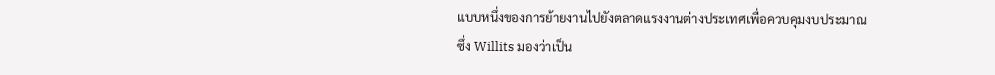แบบหนึ่งของการย้ายงานไปยังตลาดแรงงานต่างประเทศเพื่อควบคุมงบประมาณ ซึ่ง Willits มองว่าเป็น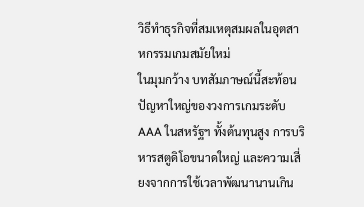วิธีทำธุรกิจที่สมเหตุสมผลในอุตสาหกรรมเกมสมัยใหม่
ในมุมกว้าง บทสัมภาษณ์นี้สะท้อนปัญหาใหญ่ของวงการเกมระดับ AAA ในสหรัฐฯ ทั้งต้นทุนสูง การบริหารสตูดิโอขนาดใหญ่ และความเสี่ยงจากการใช้เวลาพัฒนานานเกิน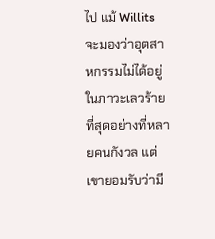ไป แม้ Willits จะมองว่าอุตสาหกรรมไม่ได้อยู่ในภาวะเลวร้ายที่สุดอย่างที่หลายคนกังวล แต่เขายอมรับว่ามี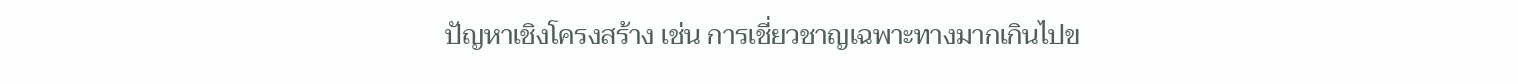ปัญหาเชิงโครงสร้าง เช่น การเชี่ยวชาญเฉพาะทางมากเกินไปข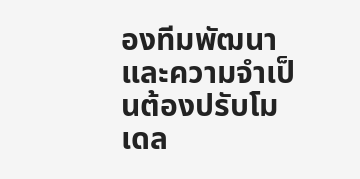องทีมพัฒนา และความจำเป็นต้องปรับโมเดล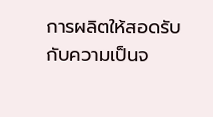การผลิตให้สอดรับกับความเป็นจ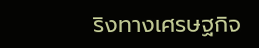ริงทางเศรษฐกิจ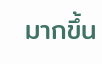มากขึ้น